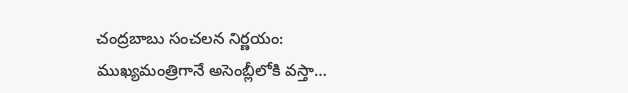చంద్రబాబు సంచలన నిర్ణయం: ముఖ్యమంత్రిగానే అసెంబ్లీలోకి వస్తా…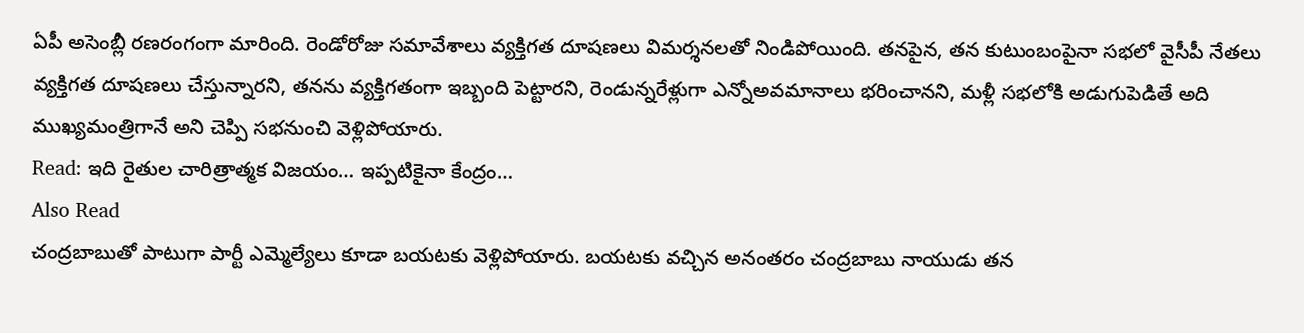ఏపీ అసెంబ్లీ రణరంగంగా మారింది. రెండోరోజు సమావేశాలు వ్యక్తిగత దూషణలు విమర్శనలతో నిండిపోయింది. తనపైన, తన కుటుంబంపైనా సభలో వైసీపీ నేతలు వ్యక్తిగత దూషణలు చేస్తున్నారని, తనను వ్యక్తిగతంగా ఇబ్బంది పెట్టారని, రెండున్నరేళ్లుగా ఎన్నోఅవమానాలు భరించానని, మళ్లీ సభలోకి అడుగుపెడితే అది ముఖ్యమంత్రిగానే అని చెప్పి సభనుంచి వెళ్లిపోయారు.
Read: ఇది రైతుల చారిత్రాత్మక విజయం… ఇప్పటికైనా కేంద్రం…
Also Read
చంద్రబాబుతో పాటుగా పార్టీ ఎమ్మెల్యేలు కూడా బయటకు వెళ్లిపోయారు. బయటకు వచ్చిన అనంతరం చంద్రబాబు నాయుడు తన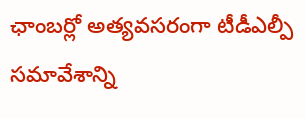ఛాంబర్లో అత్యవసరంగా టీడీఎల్పీ సమావేశాన్ని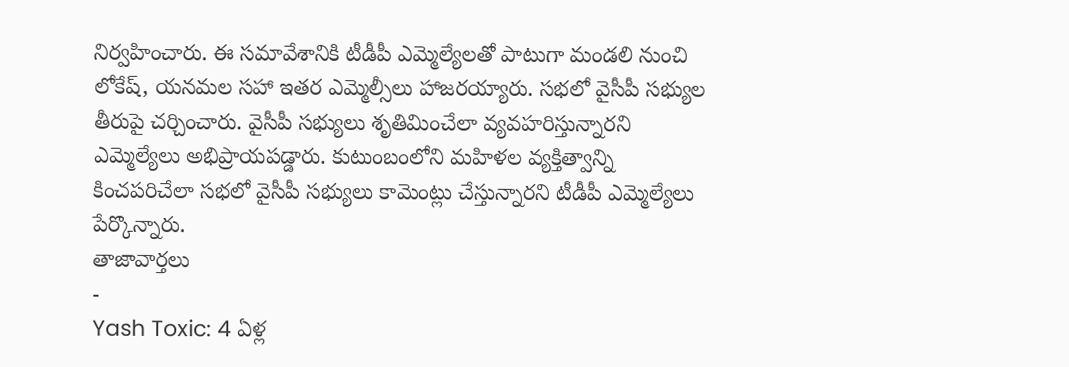నిర్వహించారు. ఈ సమావేశానికి టీడీపీ ఎమ్మెల్యేలతో పాటుగా మండలి నుంచి లోకేష్, యనమల సహా ఇతర ఎమ్మెల్సీలు హాజరయ్యారు. సభలో వైసీపీ సభ్యుల తీరుపై చర్చించారు. వైసీపీ సభ్యులు శృతిమించేలా వ్యవహరిస్తున్నారని ఎమ్మెల్యేలు అభిప్రాయపడ్డారు. కుటుంబంలోని మహిళల వ్యక్తిత్వాన్ని కించపరిచేలా సభలో వైసీపీ సభ్యులు కామెంట్లు చేస్తున్నారని టీడీపీ ఎమ్మెల్యేలు పేర్కొన్నారు.
తాజావార్తలు
-
Yash Toxic: 4 ఏళ్ల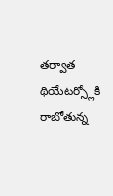తర్వాత థియేటర్స్లోకి రాబోతున్న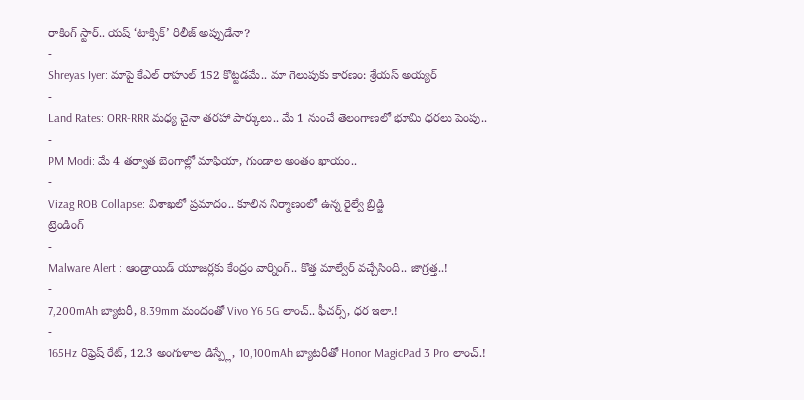రాకింగ్ స్టార్.. యష్ ‘టాక్సిక్’ రిలీజ్ అప్పుడేనా?
-
Shreyas Iyer: మాపై కేఎల్ రాహుల్ 152 కొట్టడమే.. మా గెలుపుకు కారణం: శ్రేయస్ అయ్యర్
-
Land Rates: ORR-RRR మధ్య చైనా తరహా పార్కులు.. మే 1 నుంచే తెలంగాణలో భూమి ధరలు పెంపు..
-
PM Modi: మే 4 తర్వాత బెంగాల్లో మాఫియా, గుండాల అంతం ఖాయం..
-
Vizag ROB Collapse: విశాఖలో ప్రమాదం.. కూలిన నిర్మాణంలో ఉన్న రైల్వే బ్రిడ్జి
ట్రెండింగ్
-
Malware Alert : ఆండ్రాయిడ్ యూజర్లకు కేంద్రం వార్నింగ్.. కొత్త మాల్వేర్ వచ్చేసింది.. జాగ్రత్త..!
-
7,200mAh బ్యాటరీ, 8.39mm మందంతో Vivo Y6 5G లాంచ్.. ఫీచర్స్, ధర ఇలా.!
-
165Hz రిఫ్రెష్ రేట్, 12.3 అంగుళాల డిస్ప్లే, 10,100mAh బ్యాటరీతో Honor MagicPad 3 Pro లాంచ్.!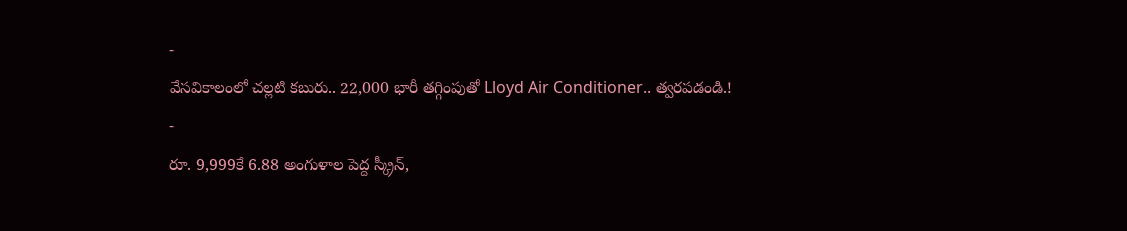-
వేసవికాలంలో చల్లటి కబురు.. 22,000 భారీ తగ్గింపుతో Lloyd Air Conditioner.. త్వరపడండి.!
-
రూ. 9,999కే 6.88 అంగుళాల పెద్ద స్క్రీన్,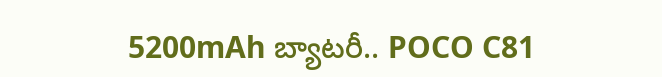5200mAh బ్యాటరీ.. POCO C81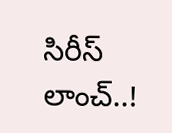సిరీస్ లాంచ్..!